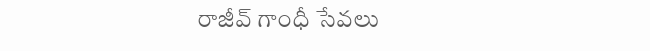రాజీవ్ గాంధీ సేవలు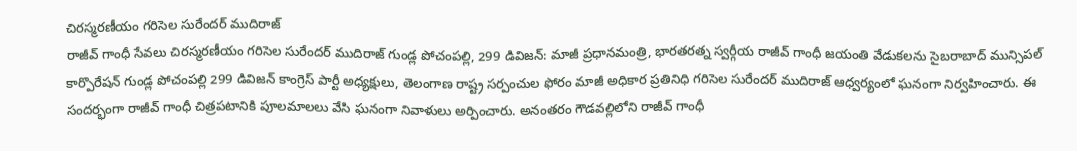చిరస్మరణీయం గరిసెల సురేందర్ ముదిరాజ్
రాజీవ్ గాంధీ సేవలు చిరస్మరణీయం గరిసెల సురేందర్ ముదిరాజ్ గుండ్ల పోచంపల్లి, 299 డివిజన్: మాజీ ప్రధానమంత్రి, భారతరత్న స్వర్గీయ రాజీవ్ గాంధీ జయంతి వేడుకలను సైబరాబాద్ మున్సిపల్ కార్పొరేషన్ గుండ్ల పోచంపల్లి 299 డివిజన్ కాంగ్రెస్ పార్టీ అధ్యక్షులు, తెలంగాణ రాష్ట్ర సర్పంచుల ఫోరం మాజీ అధికార ప్రతినిధి గరిసెల సురేందర్ ముదిరాజ్ ఆధ్వర్యంలో ఘనంగా నిర్వహించారు. ఈ సందర్భంగా రాజీవ్ గాంధీ చిత్రపటానికి పూలమాలలు వేసి ఘనంగా నివాళులు అర్పించారు. అనంతరం గౌడవల్లిలోని రాజీవ్ గాంధీ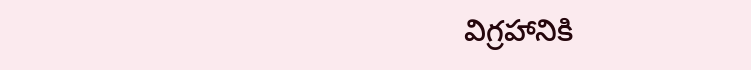విగ్రహానికి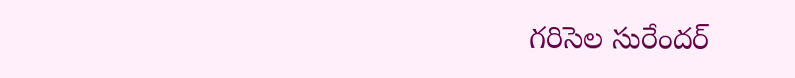గరిసెల సురేందర్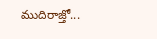ముదిరాజ్తో...